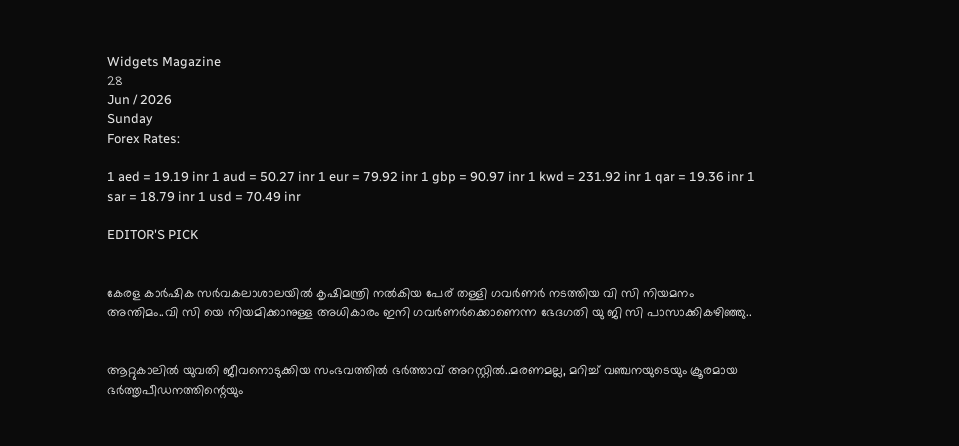Widgets Magazine
28
Jun / 2026
Sunday
Forex Rates:

1 aed = 19.19 inr 1 aud = 50.27 inr 1 eur = 79.92 inr 1 gbp = 90.97 inr 1 kwd = 231.92 inr 1 qar = 19.36 inr 1 sar = 18.79 inr 1 usd = 70.49 inr

EDITOR'S PICK


കേരള കാർഷിക സർവകലാശാലയിൽ കൃഷിമന്ത്രി നൽകിയ പേര് തള്ളി ഗവർണർ നടത്തിയ വി സി നിയമനം അന്തിമം..വി സി യെ നിയമിക്കാനുള്ള അധികാരം ഇനി ഗവർണർക്കൊണെന്ന ഭേദഗതി യു ജി സി പാസാക്കികഴിഞ്ഞു..


ആറ്റുകാലിൽ യുവതി ജീവനൊടുക്കിയ സംഭവത്തിൽ ഭർത്താവ് അറസ്റ്റിൽ..മരണമല്ല, മറിച്ച് വഞ്ചനയുടെയും ക്രൂരമായ ഭര്‍ത്തൃപീഡനത്തിന്റെയും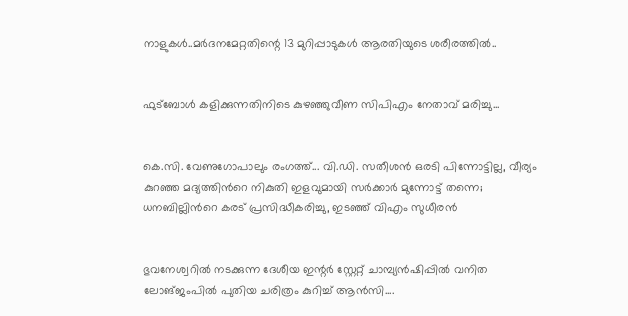നാളുകൾ..മർദനമേറ്റതിന്റെ 13 മുറിപ്പാടുകൾ ആരതിയുടെ ശരീരത്തിൽ..


ഫുട്ബോൾ കളിക്കുന്നതിനിടെ കുഴഞ്ഞുവീണ സിപിഎം നേതാവ് മരിച്ചു...


കെ.സി. വേണുഗോപാലും രംഗത്ത്... വി.ഡി. സതീശൻ ഒരടി പിന്നോട്ടില്ല, വീര്യം കുറഞ്ഞ മദ്യത്തിൻറെ നികുതി ഇളവുമായി സർക്കാർ മുന്നോട്ട് തന്നെ; ധനബില്ലിൻറെ കരട് പ്രസിദ്ധീകരിച്ചു, ഇടഞ്ഞ് വിഎം സുധീരൻ


ഭുവനേശ്വറിൽ നടക്കുന്ന ദേശീയ ഇന്റർ സ്റ്റേറ്റ് ചാമ്പ്യൻഷിപ്പിൽ വനിത ലോങ്ജംപിൽ പുതിയ ചരിത്രം കുറിച്ച് ആൻസി....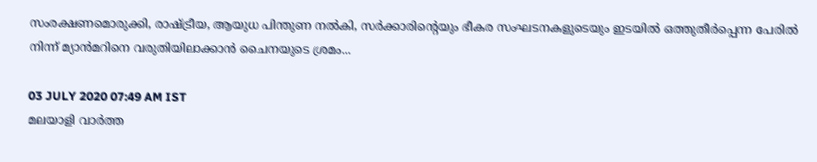സംരക്ഷണമൊരുക്കി, രാഷ്ട്രീയ, ആയുധ പിന്തുണ നല്‍കി, സര്‍ക്കാരിന്റെയും ഭീകര സംഘടനകളുടെയും ഇടയില്‍ ഒത്തുതീര്‍പ്പെന്ന പേരില്‍ നിന്ന് മ്യാന്‍മറിനെ വരുതിയിലാക്കാന്‍ ചൈനയുടെ ശ്രമം...

03 JULY 2020 07:49 AM IST
മലയാളി വാര്‍ത്ത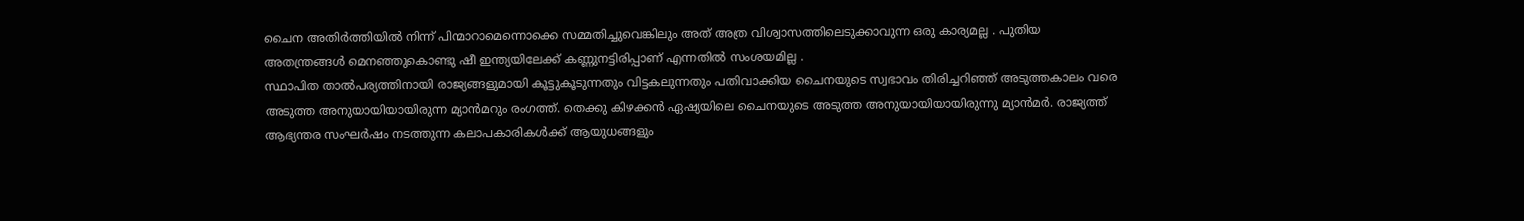ചൈന അതിര്‍ത്തിയില്‍ നിന്ന് പിന്മാറാമെന്നൊക്കെ സമ്മതിച്ചുവെങ്കിലും അത് അത്ര വിശ്വാസത്തിലെടുക്കാവുന്ന ഒരു കാര്യമല്ല . പുതിയ അതന്ത്രങ്ങള്‍ മെനഞ്ഞുകൊണ്ടു ഷീ ഇന്ത്യയിലേക്ക് കണ്ണുനട്ടിരിപ്പാണ് എന്നതില്‍ സംശയമില്ല .
സ്ഥാപിത താല്‍പര്യത്തിനായി രാജ്യങ്ങളുമായി കൂട്ടുകൂടുന്നതും വിട്ടകലുന്നതും പതിവാക്കിയ ചൈനയുടെ സ്വഭാവം തിരിച്ചറിഞ്ഞ് അടുത്തകാലം വരെ അടുത്ത അനുയായിയായിരുന്ന മ്യാന്‍മറും രംഗത്ത്. തെക്കു കിഴക്കന്‍ ഏഷ്യയിലെ ചൈനയുടെ അടുത്ത അനുയായിയായിരുന്നു മ്യാന്‍മര്‍. രാജ്യത്ത് ആഭ്യന്തര സംഘര്‍ഷം നടത്തുന്ന കലാപകാരികള്‍ക്ക് ആയുധങ്ങളും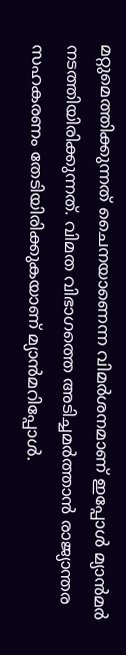മറ്റുമെത്തിക്കുന്നത് ചൈനയാണെന്ന വിമര്‍ശനമാണ് ഇപ്പോള്‍ മ്യാന്‍മര്‍ നടത്തിയിരിക്കുന്നത്. വിമത വിഭാഗത്തെ അടിച്ചമര്‍ത്താന്‍ രാജ്യാന്തര സഹകരണം തേടിയിരിക്കുകയാണ് മ്യാന്‍മറിപ്പോള്‍.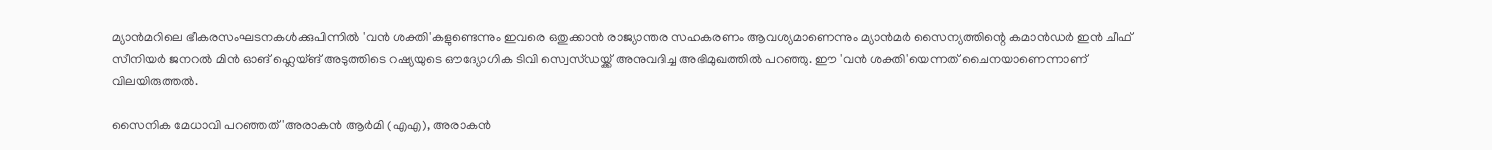മ്യാന്‍മറിലെ ഭീകരസംഘടനകള്‍ക്കുപിന്നില്‍ 'വന്‍ ശക്തി'കളുണ്ടെന്നും ഇവരെ ഒതുക്കാന്‍ രാജ്യാന്തര സഹകരണം ആവശ്യമാണെന്നും മ്യാന്‍മര്‍ സൈന്യത്തിന്റെ കമാന്‍ഡര്‍ ഇന്‍ ചീഫ് സീനിയര്‍ ജനറല്‍ മിന്‍ ഓങ് ഹ്ലെയ്ങ് അടുത്തിടെ റഷ്യയുടെ ഔദ്യോഗിക ടിവി സ്വെസ്ഡയ്ക്ക് അനുവദിച്ച അഭിമുഖത്തില്‍ പറഞ്ഞു. ഈ 'വന്‍ ശക്തി'യെന്നത് ചൈനയാണെന്നാണ് വിലയിരുത്തല്‍.

സൈനിക മേധാവി പറഞ്ഞത് 'അരാകന്‍ ആര്‍മി (എഎ), അരാകന്‍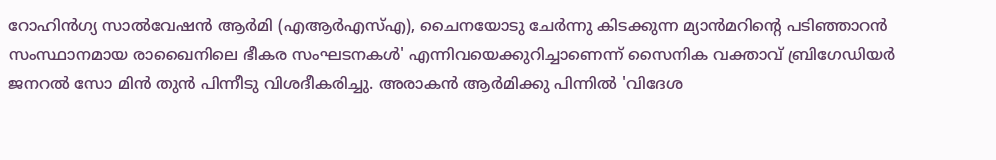റോഹിന്‍ഗ്യ സാല്‍വേഷന്‍ ആര്‍മി (എആര്‍എസ്എ), ചൈനയോടു ചേര്‍ന്നു കിടക്കുന്ന മ്യാന്‍മറിന്റെ പടിഞ്ഞാറന്‍ സംസ്ഥാനമായ രാഖൈനിലെ ഭീകര സംഘടനകള്‍' എന്നിവയെക്കുറിച്ചാണെന്ന് സൈനിക വക്താവ് ബ്രിഗേഡിയര്‍ ജനറല്‍ സോ മിന്‍ തുന്‍ പിന്നീടു വിശദീകരിച്ചു. അരാകന്‍ ആര്‍മിക്കു പിന്നില്‍ 'വിദേശ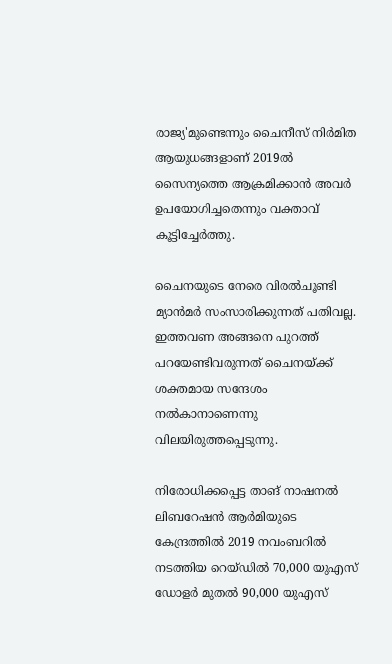രാജ്യ'മുണ്ടെന്നും ചൈനീസ് നിര്‍മിത ആയുധങ്ങളാണ് 2019ല്‍ സൈന്യത്തെ ആക്രമിക്കാന്‍ അവര്‍ ഉപയോഗിച്ചതെന്നും വക്താവ് കൂട്ടിച്ചേര്‍ത്തു.

ചൈനയുടെ നേരെ വിരല്‍ചൂണ്ടി മ്യാന്‍മര്‍ സംസാരിക്കുന്നത് പതിവല്ല. ഇത്തവണ അങ്ങനെ പുറത്ത് പറയേണ്ടിവരുന്നത് ചൈനയ്ക്ക് ശക്തമായ സന്ദേശം നല്‍കാനാണെന്നു വിലയിരുത്തപ്പെടുന്നു.

നിരോധിക്കപ്പെട്ട താങ് നാഷനല്‍ ലിബറേഷന്‍ ആര്‍മിയുടെ കേന്ദ്രത്തില്‍ 2019 നവംബറില്‍ നടത്തിയ റെയ്ഡില്‍ 70,000 യുഎസ് ഡോളര്‍ മുതല്‍ 90,000 യുഎസ്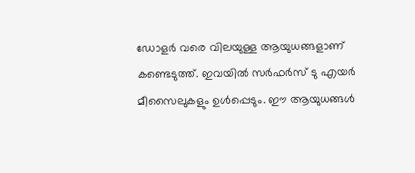ഡോളര്‍ വരെ വിലയുള്ള ആയുധങ്ങളാണ് കണ്ടെടുത്ത്. ഇവയില്‍ സര്‍ഫര്‍സ് ടു എയര്‍ മീസൈലുകളും ഉള്‍പ്പെടും. ഈ ആയുധങ്ങള്‍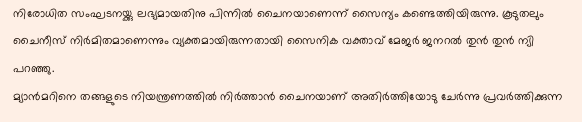നിരോധിത സംഘടനയ്ക്കു ലഭ്യമായതിനു പിന്നില്‍ ചൈനയാണെന്ന് സൈന്യം കണ്ടെത്തിയിരുന്നു. കൂടുതലും ചൈനീസ് നിര്‍മിതമാണെന്നും വ്യക്തമായിരുന്നതായി സൈനിക വക്താവ് മേജര്‍ ജനറല്‍ തുന്‍ തുന്‍ ന്യി പറഞ്ഞു.
മ്യാന്‍മറിനെ തങ്ങളുടെ നിയന്ത്രണത്തില്‍ നിര്‍ത്താന്‍ ചൈനയാണ് അതിര്‍ത്തിയോടു ചേര്‍ന്നു പ്രവര്‍ത്തിക്കുന്ന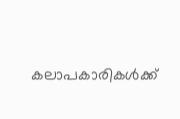കലാപകാരികള്‍ക്ക്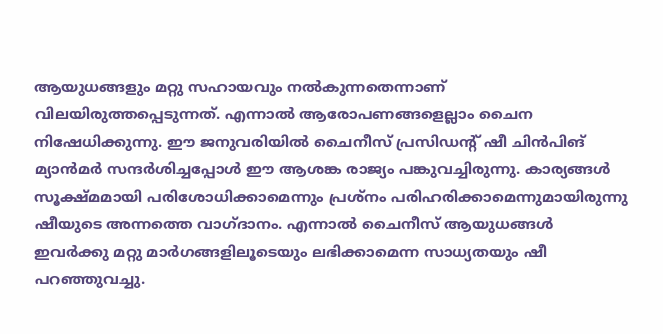ആയുധങ്ങളും മറ്റു സഹായവും നല്‍കുന്നതെന്നാണ് വിലയിരുത്തപ്പെടുന്നത്. എന്നാല്‍ ആരോപണങ്ങളെല്ലാം ചൈന നിഷേധിക്കുന്നു. ഈ ജനുവരിയില്‍ ചൈനീസ് പ്രസിഡന്റ് ഷീ ചിന്‍പിങ് മ്യാന്‍മര്‍ സന്ദര്‍ശിച്ചപ്പോള്‍ ഈ ആശങ്ക രാജ്യം പങ്കുവച്ചിരുന്നു. കാര്യങ്ങള്‍ സൂക്ഷ്മമായി പരിശോധിക്കാമെന്നും പ്രശ്‌നം പരിഹരിക്കാമെന്നുമായിരുന്നു ഷീയുടെ അന്നത്തെ വാഗ്ദാനം. എന്നാല്‍ ചൈനീസ് ആയുധങ്ങള്‍ ഇവര്‍ക്കു മറ്റു മാര്‍ഗങ്ങളിലൂടെയും ലഭിക്കാമെന്ന സാധ്യതയും ഷീ പറഞ്ഞുവച്ചു.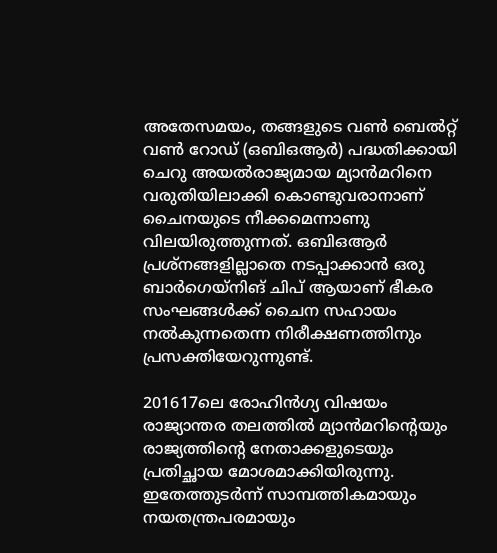അതേസമയം, തങ്ങളുടെ വണ്‍ ബെല്‍റ്റ് വണ്‍ റോഡ് (ഒബിഒആര്‍) പദ്ധതിക്കായി ചെറു അയല്‍രാജ്യമായ മ്യാന്‍മറിനെ വരുതിയിലാക്കി കൊണ്ടുവരാനാണ് ചൈനയുടെ നീക്കമെന്നാണു വിലയിരുത്തുന്നത്. ഒബിഒആര്‍ പ്രശ്‌നങ്ങളില്ലാതെ നടപ്പാക്കാന്‍ ഒരു ബാര്‍ഗെയ്‌നിങ് ചിപ് ആയാണ് ഭീകര സംഘങ്ങള്‍ക്ക് ചൈന സഹായം നല്‍കുന്നതെന്ന നിരീക്ഷണത്തിനും പ്രസക്തിയേറുന്നുണ്ട്.

201617ലെ രോഹിന്‍ഗ്യ വിഷയം രാജ്യാന്തര തലത്തില്‍ മ്യാന്‍മറിന്റെയും രാജ്യത്തിന്റെ നേതാക്കളുടെയും പ്രതിച്ഛായ മോശമാക്കിയിരുന്നു. ഇതേത്തുടര്‍ന്ന് സാമ്പത്തികമായും നയതന്ത്രപരമായും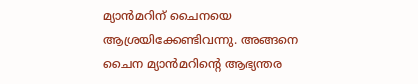മ്യാന്‍മറിന് ചൈനയെ ആശ്രയിക്കേണ്ടിവന്നു. അങ്ങനെ ചൈന മ്യാന്‍മറിന്റെ ആഭ്യന്തര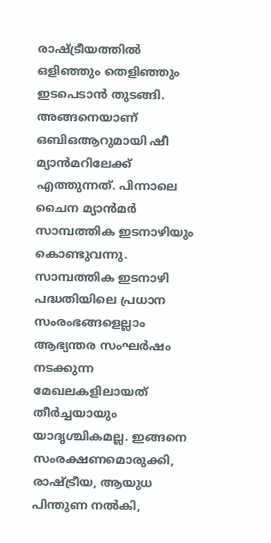രാഷ്ട്രീയത്തില്‍ ഒളിഞ്ഞും തെളിഞ്ഞും ഇടപെടാന്‍ തുടങ്ങി. അങ്ങനെയാണ് ഒബിഒആറുമായി ഷീ മ്യാന്‍മറിലേക്ക് എത്തുന്നത്. പിന്നാലെ ചൈന മ്യാന്‍മര്‍ സാമ്പത്തിക ഇടനാഴിയും കൊണ്ടുവന്നു. സാമ്പത്തിക ഇടനാഴി പദ്ധതിയിലെ പ്രധാന സംരംഭങ്ങളെല്ലാം ആഭ്യന്തര സംഘര്‍ഷം നടക്കുന്ന മേഖലകളിലായത് തീര്‍ച്ചയായും യാദൃശ്ചികമല്ല. ഇങ്ങനെ സംരക്ഷണമൊരുക്കി, രാഷ്ട്രീയ, ആയുധ പിന്തുണ നല്‍കി,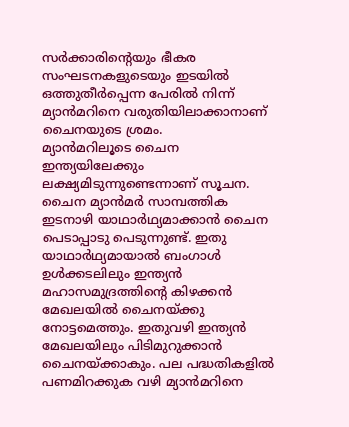സര്‍ക്കാരിന്റെയും ഭീകര സംഘടനകളുടെയും ഇടയില്‍ ഒത്തുതീര്‍പ്പെന്ന പേരില്‍ നിന്ന് മ്യാന്‍മറിനെ വരുതിയിലാക്കാനാണ് ചൈനയുടെ ശ്രമം.
മ്യാന്‍മറിലൂടെ ചൈന ഇന്ത്യയിലേക്കും ലക്ഷ്യമിടുന്നുണ്ടെന്നാണ് സൂചന. ചൈന മ്യാന്‍മര്‍ സാമ്പത്തിക ഇടനാഴി യാഥാര്‍ഥ്യമാക്കാന്‍ ചൈന പെടാപ്പാടു പെടുന്നുണ്ട്. ഇതു യാഥാര്‍ഥ്യമായാല്‍ ബംഗാള്‍ ഉള്‍ക്കടലിലും ഇന്ത്യന്‍ മഹാസമുദ്രത്തിന്റെ കിഴക്കന്‍ മേഖലയില്‍ ചൈനയ്ക്കു നോട്ടമെത്തും. ഇതുവഴി ഇന്ത്യന്‍ മേഖലയിലും പിടിമുറുക്കാന്‍ ചൈനയ്ക്കാകും. പല പദ്ധതികളില്‍ പണമിറക്കുക വഴി മ്യാന്‍മറിനെ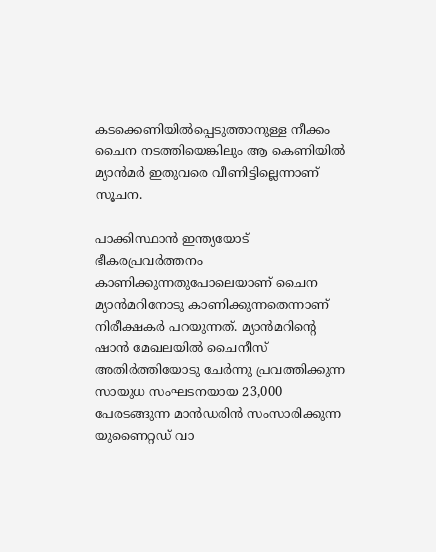കടക്കെണിയില്‍പ്പെടുത്താനുള്ള നീക്കം ചൈന നടത്തിയെങ്കിലും ആ കെണിയില്‍ മ്യാന്‍മര്‍ ഇതുവരെ വീണിട്ടില്ലെന്നാണ് സൂചന.

പാക്കിസ്ഥാന്‍ ഇന്ത്യയോട് ഭീകരപ്രവര്‍ത്തനം കാണിക്കുന്നതുപോലെയാണ് ചൈന മ്യാന്‍മറിനോടു കാണിക്കുന്നതെന്നാണ് നിരീക്ഷകര്‍ പറയുന്നത്. മ്യാന്‍മറിന്റെ ഷാന്‍ മേഖലയില്‍ ചൈനീസ് അതിര്‍ത്തിയോടു ചേര്‍ന്നു പ്രവത്തിക്കുന്ന സായുധ സംഘടനയായ 23,000 പേരടങ്ങുന്ന മാന്‍ഡരിന്‍ സംസാരിക്കുന്ന യുണൈറ്റഡ് വാ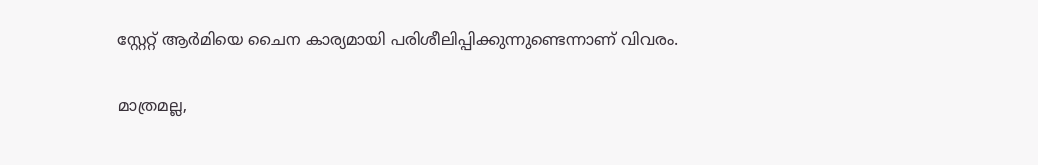സ്റ്റേറ്റ് ആര്‍മിയെ ചൈന കാര്യമായി പരിശീലിപ്പിക്കുന്നുണ്ടെന്നാണ് വിവരം.

മാത്രമല്ല,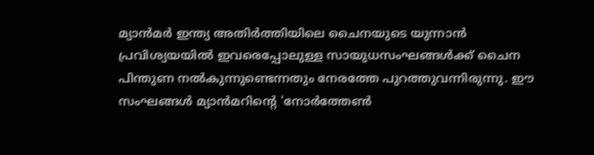മ്യാന്‍മര്‍ ഇന്ത്യ അതിര്‍ത്തിയിലെ ചൈനയുടെ യുന്നാന്‍ പ്രവിശ്യയയില്‍ ഇവരെപ്പോലുള്ള സായുധസംഘങ്ങള്‍ക്ക് ചൈന പിന്തുണ നല്‍കുന്നുണ്ടെന്നതും നേരത്തേ പുറത്തുവന്നിരുന്നു. ഈ സംഘങ്ങള്‍ മ്യാന്‍മറിന്റെ 'നോര്‍ത്തേണ്‍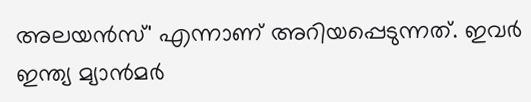അലയന്‍സ്' എന്നാണ് അറിയപ്പെടുന്നത്. ഇവര്‍ ഇന്ത്യ മ്യാന്‍മര്‍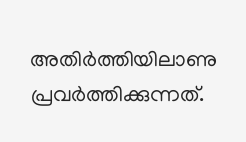അതിര്‍ത്തിയിലാണു പ്രവര്‍ത്തിക്കുന്നത്.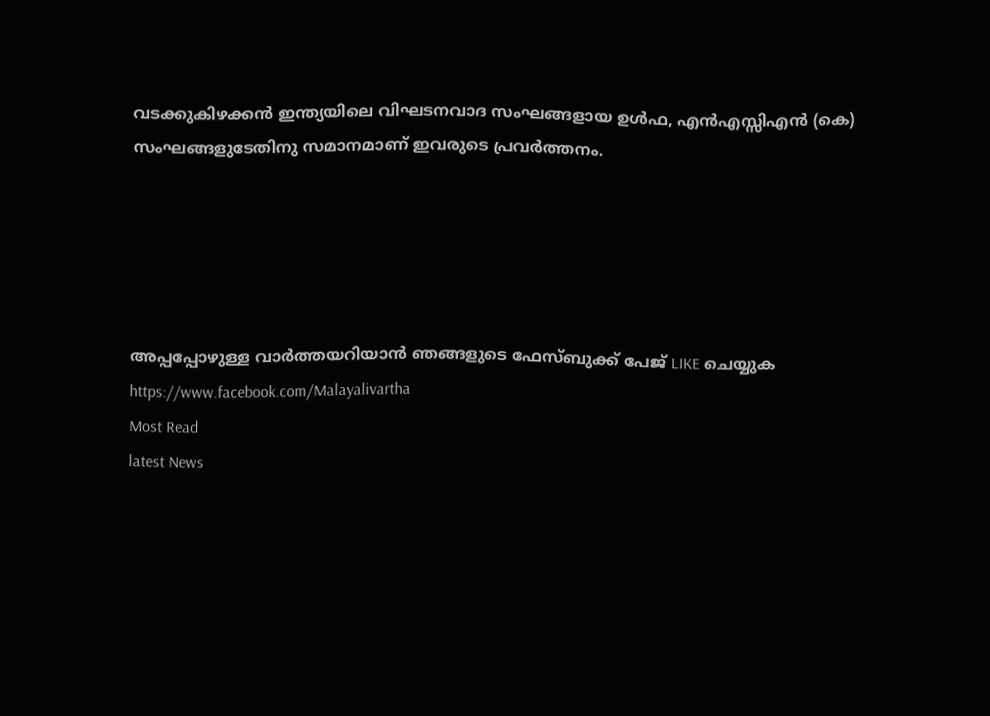വടക്കുകിഴക്കന്‍ ഇന്ത്യയിലെ വിഘടനവാദ സംഘങ്ങളായ ഉള്‍ഫ, എന്‍എസ്സിഎന്‍ (കെ) സംഘങ്ങളുടേതിനു സമാനമാണ് ഇവരുടെ പ്രവര്‍ത്തനം.





അപ്പപ്പോഴുള്ള വാര്‍ത്തയറിയാന്‍ ഞങ്ങളുടെ ഫേസ്‌ബുക്ക്‌ പേജ് LIKE ചെയ്യുക
https://www.facebook.com/Malayalivartha
Most Read
latest News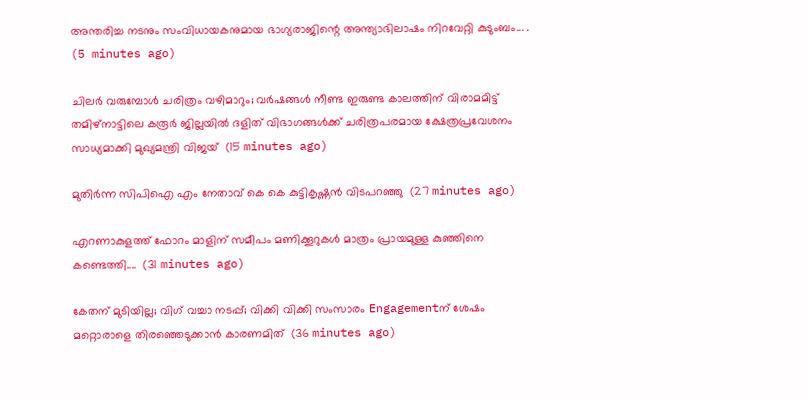അന്തരിച്ച നടനും സംവിധായകനുമായ ഭാഗ്യരാജിന്റെ അന്ത്യാഭിലാഷം നിറവേറ്റി കുടുംബം... .  (5 minutes ago)

ചിലർ വരുമ്പോൾ ചരിത്രം വഴിമാറും; വർഷങ്ങൾ നീണ്ട ഇരുണ്ട കാലത്തിന് വിരാമമിട്ട് തമിഴ്‌നാട്ടിലെ കരൂർ ജില്ലയിൽ ദളിത് വിഭാഗങ്ങൾക്ക് ചരിത്രപരമായ ക്ഷേത്രപ്രവേശനം സാധ്യമാക്കി മുഖ്യമന്ത്രി വിജയ്  (15 minutes ago)

മുതിർന്ന സിപിഐ എം നേതാവ് കെ കെ കുട്ടികൃഷ്ണൻ വിടപറഞ്ഞു  (27 minutes ago)

എറണാകുളത്ത് ഫോറം മാളിന് സമീപം മണിക്കൂറുകൾ മാത്രം പ്രായമുള്ള കുഞ്ഞിനെ കണ്ടെത്തി....  (31 minutes ago)

കേതന് മുടിയില്ല; വിഗ് വച്ചാ നടപ്പ്; വിക്കി വിക്കി സംസാരം Engagementന് ശേഷം മറ്റൊരാളെ തിരഞ്ഞെടുക്കാൻ കാരണമിത്  (36 minutes ago)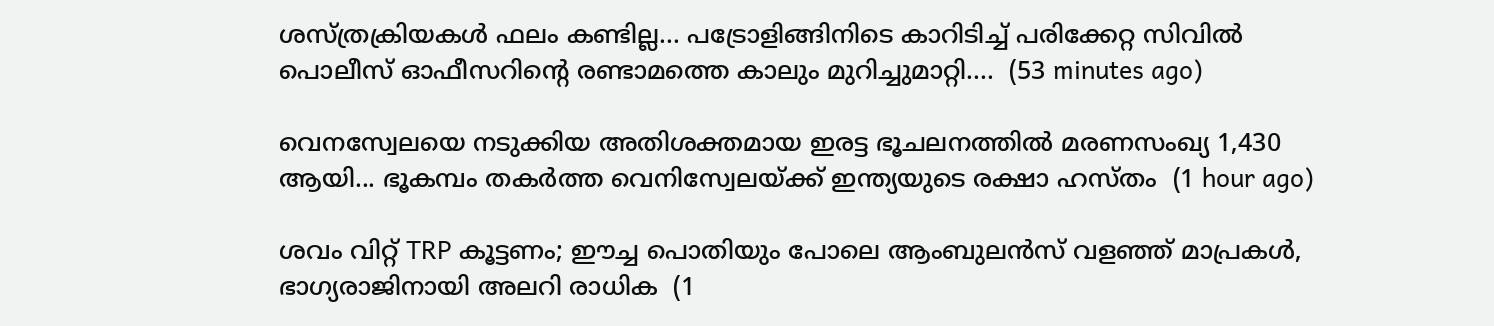ശസ്ത്രക്രിയകൾ ഫലം കണ്ടില്ല... പട്രോളിങ്ങിനിടെ കാറിടിച്ച് പരിക്കേറ്റ സിവിൽ പൊലീസ് ഓഫീസറിന്റെ രണ്ടാമത്തെ കാലും മുറിച്ചുമാറ്റി....  (53 minutes ago)

വെനസ്വേലയെ നടുക്കിയ അതിശക്തമായ ഇരട്ട ഭൂചലനത്തിൽ മരണസംഖ്യ 1,430 ആയി... ഭൂകമ്പം തകർത്ത വെനിസ്വേലയ്ക്ക് ഇന്ത്യയുടെ രക്ഷാ ഹസ്തം  (1 hour ago)

ശവം വിറ്റ് TRP കൂട്ടണം; ഈച്ച പൊതിയും പോലെ ആംബുലന്‍സ് വളഞ്ഞ് മാപ്രകള്‍, ഭാഗ്യരാജിനായി അലറി രാധിക  (1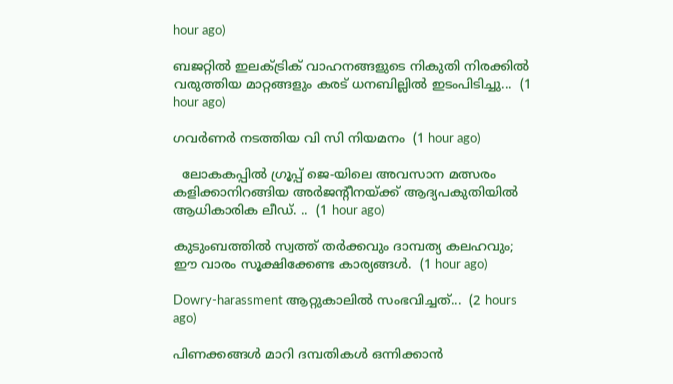hour ago)

ബജറ്റില്‍ ഇലക്ട്രിക് വാഹനങ്ങളുടെ നികുതി നിരക്കില്‍ വരുത്തിയ മാറ്റങ്ങളും കരട് ധനബില്ലില്‍ ഇടംപിടിച്ചു...  (1 hour ago)

ഗവർണർ നടത്തിയ വി സി നിയമനം  (1 hour ago)

  ലോകകപ്പിൽ ഗ്രൂപ്പ് ജെ-യിലെ അവസാന മത്സരം കളിക്കാനിറങ്ങിയ അർജന്റീനയ്ക്ക് ആദ്യപകുതിയിൽ ആധികാരിക ലീഡ്. ..  (1 hour ago)

കുടുംബത്തിൽ സ്വത്ത് തർക്കവും ദാമ്പത്യ കലഹവും; ഈ വാരം സൂക്ഷിക്കേണ്ട കാര്യങ്ങൾ.  (1 hour ago)

Dowry-harassment ആറ്റുകാലില്‍ സംഭവിച്ചത്...  (2 hours ago)

പിണക്കങ്ങൾ മാറി ദമ്പതികൾ ഒന്നിക്കാൻ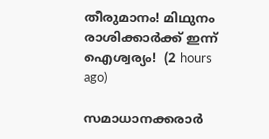തീരുമാനം! മിഥുനം രാശിക്കാർക്ക് ഇന്ന് ഐശ്വര്യം!  (2 hours ago)

സമാധാനക്കരാർ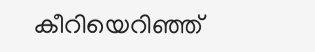കീറിയെറി‍ഞ്ഞ്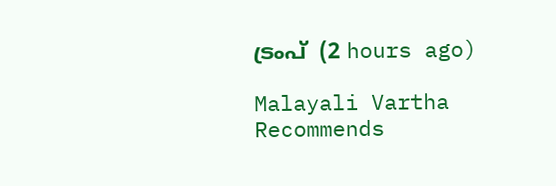ട്രംപ്  (2 hours ago)

Malayali Vartha Recommends